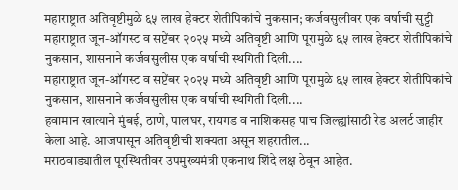महाराष्ट्रात अतिवृष्टीमुळे ६५ लाख हेक्टर शेतीपिकांचे नुकसान; कर्जवसुलीवर एक वर्षाची सुट्टी
महाराष्ट्रात जून-ऑगस्ट व सप्टेंबर २०२५ मध्ये अतिवृष्टी आणि पूरामुळे ६५ लाख हेक्टर शेतीपिकांचे नुकसान, शासनाने कर्जवसुलीस एक वर्षाची स्थगिती दिली....
महाराष्ट्रात जून-ऑगस्ट व सप्टेंबर २०२५ मध्ये अतिवृष्टी आणि पूरामुळे ६५ लाख हेक्टर शेतीपिकांचे नुकसान, शासनाने कर्जवसुलीस एक वर्षाची स्थगिती दिली....
हवामान खात्याने मुंबई, ठाणे, पालघर, रायगड व नाशिकसह पाच जिल्ह्यांसाठी रेड अलर्ट जाहीर केला आहे. आजपासून अतिवृष्टीची शक्यता असून शहरातील...
मराठवाड्यातील पूरस्थितीवर उपमुख्यमंत्री एकनाथ शिंदे लक्ष ठेवून आहेत.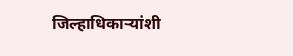जिल्हाधिकाऱ्यांशी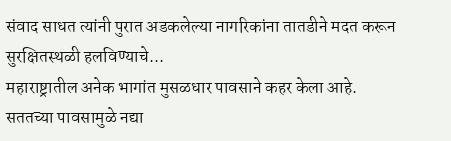संवाद साधत त्यांनी पुरात अडकलेल्या नागरिकांना तातडीने मदत करून सुरक्षितस्थळी हलविण्याचे...
महाराष्ट्रातील अनेक भागांत मुसळधार पावसाने कहर केला आहे. सततच्या पावसामुळे नद्या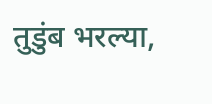तुडुंब भरल्या,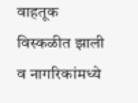वाहतूक विस्कळीत झाली व नागरिकांमध्ये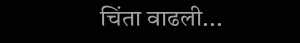चिंता वाढली...